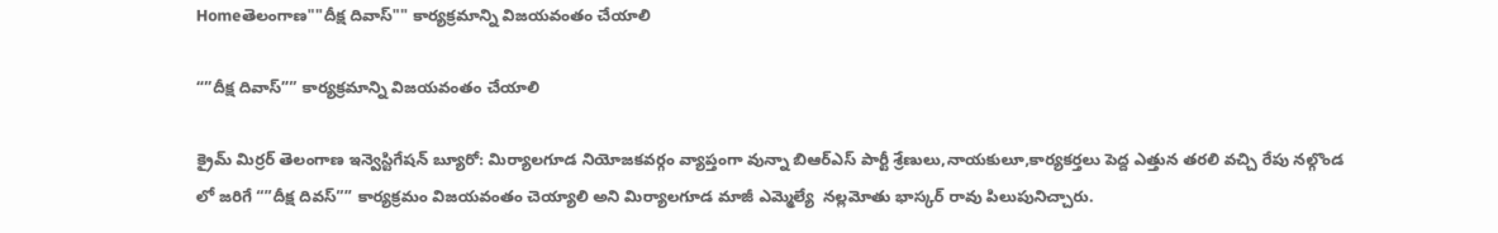Homeతెలంగాణ""దీక్ష దివాస్"" కార్యక్రమాన్ని విజయవంతం చేయాలి

“”దీక్ష దివాస్”” కార్యక్రమాన్ని విజయవంతం చేయాలి

క్రైమ్ మిర్రర్ తెలంగాణ ఇన్వెస్టిగేషన్ బ్యూరో: మిర్యాలగూడ నియోజకవర్గం వ్యాప్తంగా వున్నా బిఆర్ఎస్ పార్టీ శ్రేణులు,నాయకులూ,కార్యకర్తలు పెద్ద ఎత్తున తరలి వచ్చి రేపు నల్గొండ లో జరిగే “”దీక్ష దివస్”” కార్యక్రమం విజయవంతం చెయ్యాలి అని మిర్యాలగూడ మాజీ ఎమ్మెల్యే  నల్లమోతు భాస్కర్ రావు పిలుపునిచ్చారు.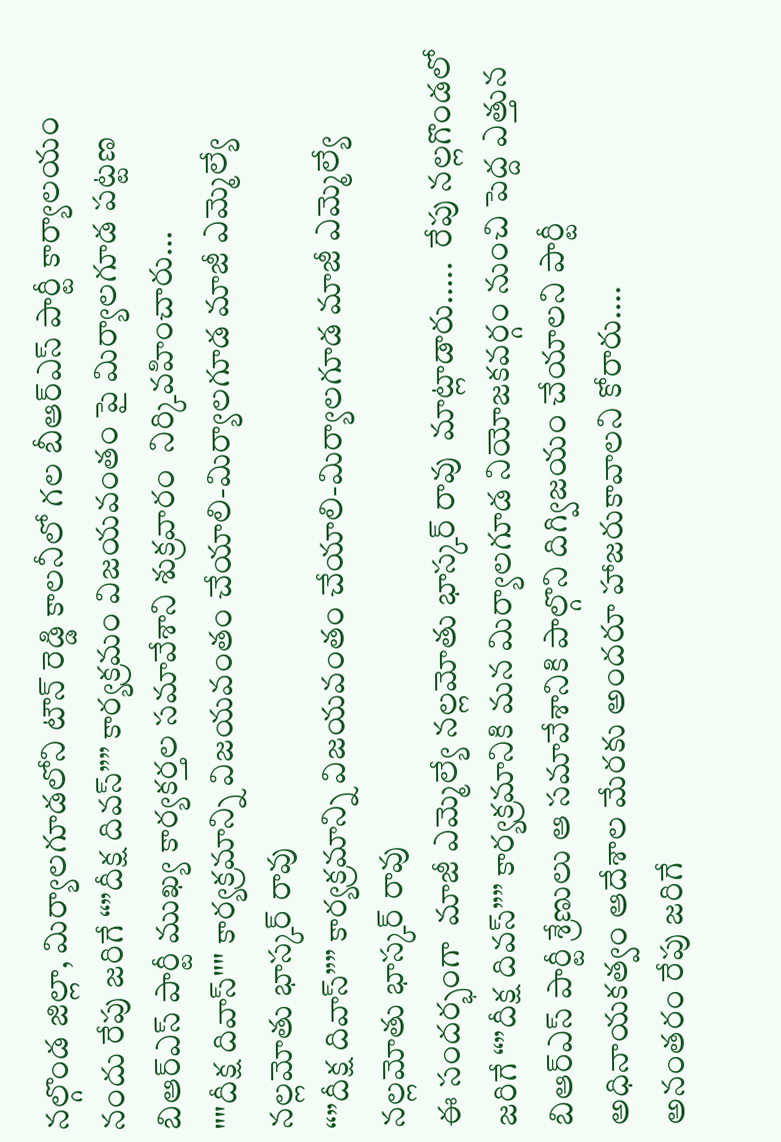నల్గొండ జిల్లా, మిర్యాలగూడలోని టౌన్ రెడ్డి కాలనీలో గల బీఆర్ఎస్ పార్టీ కార్యాలయం నందు రేపు జరిగే “”దీక్ష దివస్”” కార్యక్రమం విజయవంతం పై మిర్యాలగూడ పట్టణ బిఆర్ఎస్ పార్టీ ముఖ్య కార్యకర్తల సమావేశాని శుక్రవారం  నిర్కివహించారు…
""దీక్ష దివాస్"" కార్యక్రమాన్ని విజయవంతం చేయాలి-మిర్యాలగూడ మాజీ ఎమ్మెల్యే నల్లమోతు భాస్కర్ రావు
“”దీక్ష దివాస్”” కార్యక్రమాన్ని విజయవంతం చేయాలి-మిర్యాలగూడ మాజీ ఎమ్మెల్యే నల్లమోతు భాస్కర్ రావు
ఈ సందర్భంగా  మాజీ ఎమ్మెల్యే నల్లమోతు భాస్కర్ రావు  మాట్లాడారు…..  రేపు నల్లగొండలో జరిగే “”దీక్ష దివస్”” కార్యక్రమానికి మన మిర్యాలగూడ నియోజకవర్గం నుంచి పెద్ద ఎత్తున బిఆర్ఎస్ పార్టీ శ్రేణులు ఆ సమావేశానికి పాల్గొని దిగ్విజయం చేయాలని పార్టీ అధినాయకత్వం ఆదేశాల మేరకు అందరూ హాజరుకావాలని కోరారు….
అనంతరం రేపు జరిగే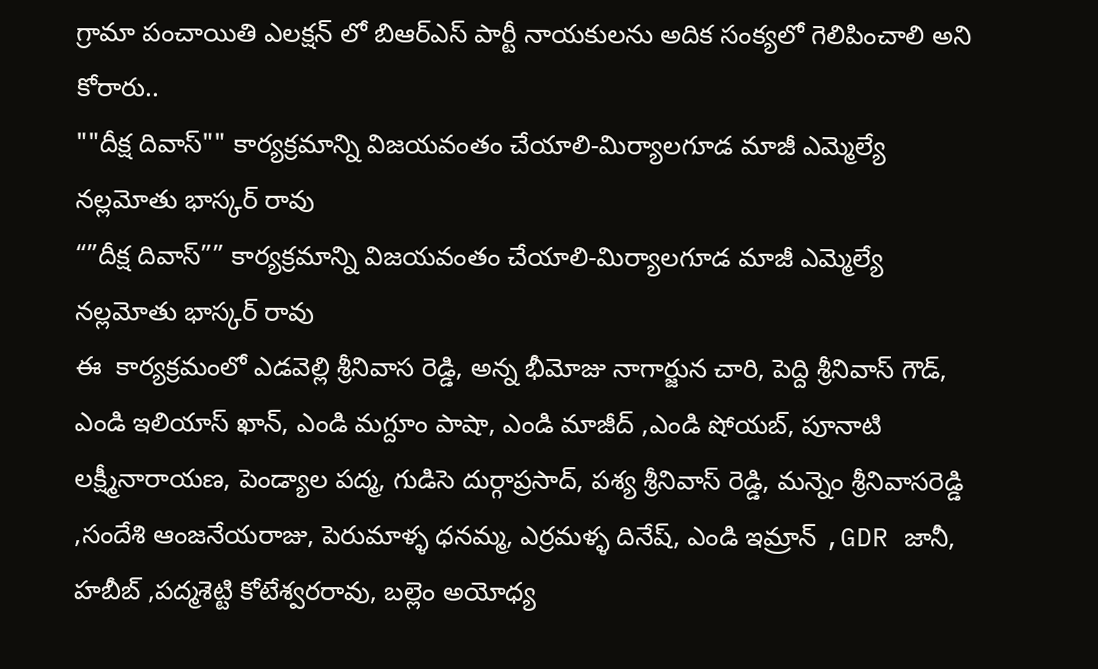గ్రామా పంచాయితి ఎలక్షన్ లో బిఆర్ఎస్ పార్టీ నాయకులను అదిక సంక్యలో గెలిపించాలి అని కోరారు..
""దీక్ష దివాస్"" కార్యక్రమాన్ని విజయవంతం చేయాలి-మిర్యాలగూడ మాజీ ఎమ్మెల్యే నల్లమోతు భాస్కర్ రావు
“”దీక్ష దివాస్”” కార్యక్రమాన్ని విజయవంతం చేయాలి-మిర్యాలగూడ మాజీ ఎమ్మెల్యే నల్లమోతు భాస్కర్ రావు
ఈ  కార్యక్రమంలో ఎడవెల్లి శ్రీనివాస రెడ్డి, అన్న భీమోజు నాగార్జున చారి, పెద్ది శ్రీనివాస్ గౌడ్, ఎండి ఇలియాస్ ఖాన్, ఎండి మగ్దూం పాషా, ఎండి మాజీద్ ,ఎండి షోయబ్, పూనాటి లక్ష్మీనారాయణ, పెండ్యాల పద్మ, గుడిసె దుర్గాప్రసాద్, పశ్య శ్రీనివాస్ రెడ్డి, మన్నెం శ్రీనివాసరెడ్డి ,సందేశి ఆంజనేయరాజు, పెరుమాళ్ళ ధనమ్మ, ఎర్రమళ్ళ దినేష్, ఎండి ఇమ్రాన్ ,GDR జానీ, హబీబ్ ,పద్మశెట్టి కోటేశ్వరరావు, బల్లెం అయోధ్య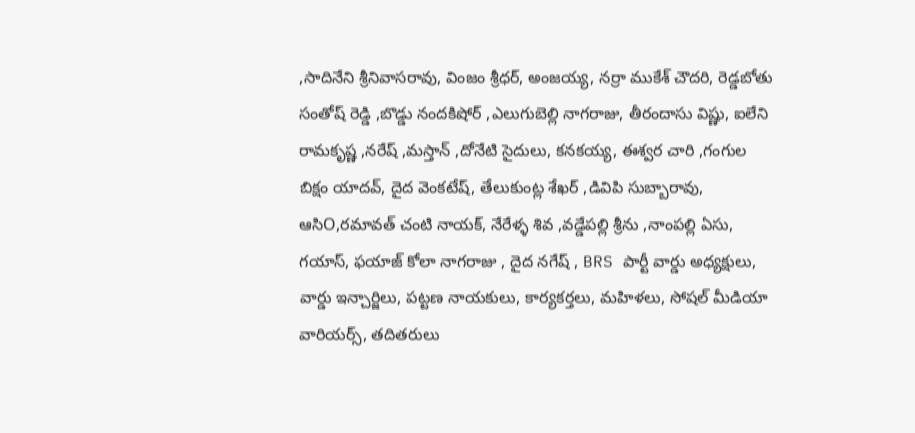,సాదినేని శ్రీనివాసరావు, వింజం శ్రీధర్, అంజయ్య, నర్రా ముకేశ్ చౌదరి, రెడ్డబోతు సంతోష్ రెడ్డి ,బొడ్డు నందకిషోర్ ,ఎలుగుబెల్లి నాగరాజు, తీరందాసు విష్ణు, ఐలేని రామకృష్ణ ,నరేష్ ,మస్తాన్ ,దోనేటి సైదులు, కనకయ్య, ఈశ్వర చారి ,గంగుల బిక్షం యాదవ్, దైద వెంకటేష్, తేలుకుంట్ల శేఖర్ ,డివిపి సుబ్బారావు, ఆసిO,రమావత్ చంటి నాయక్, నేరేళ్ళ శివ ,వడ్డేపల్లి శ్రీను ,నాంపల్లి ఏసు, గయాస్, ఫయాజ్ కోలా నాగరాజు , దైద నగేష్ , BRS పార్టీ వార్డు అధ్యక్షులు, వార్డు ఇన్చార్జిలు, పట్టణ నాయకులు, కార్యకర్తలు, మహిళలు, సోషల్ మీడియా వారియర్స్, తదితరులు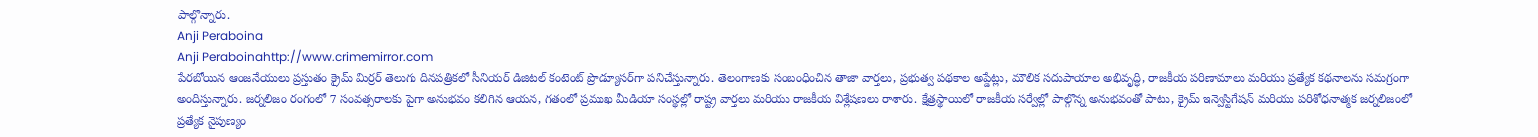పాల్గొన్నారు.
Anji Peraboina
Anji Peraboinahttp://www.crimemirror.com
పేరబోయిన ఆంజనేయులు ప్రస్తుతం క్రైమ్ మిర్రర్ తెలుగు దినపత్రికలో సీనియర్ డిజిటల్ కంటెంట్ ప్రొడ్యూసర్‌గా పనిచేస్తున్నారు. తెలంగాణకు సంబంధించిన తాజా వార్తలు, ప్రభుత్వ పథకాల అప్డేట్లు, మౌలిక సదుపాయాల అభివృద్ధి, రాజకీయ పరిణామాలు మరియు ప్రత్యేక కథనాలను సమగ్రంగా అందిస్తున్నారు. జర్నలిజం రంగంలో 7 సంవత్సరాలకు పైగా అనుభవం కలిగిన ఆయన, గతంలో ప్రముఖ మీడియా సంస్థల్లో రాష్ట్ర వార్తలు మరియు రాజకీయ విశ్లేషణలు రాశారు. క్షేత్రస్థాయిలో రాజకీయ సర్వేల్లో పాల్గొన్న అనుభవంతో పాటు, క్రైమ్ ఇన్వెస్టిగేషన్ మరియు పరిశోధనాత్మక జర్నలిజంలో ప్రత్యేక నైపుణ్యం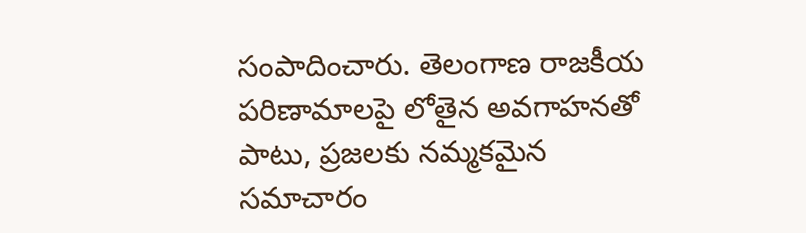సంపాదించారు. తెలంగాణ రాజకీయ పరిణామాలపై లోతైన అవగాహనతో పాటు, ప్రజలకు నమ్మకమైన సమాచారం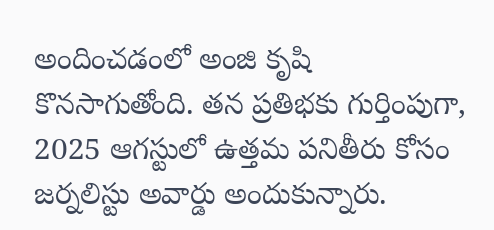అందించడంలో అంజి కృషి కొనసాగుతోంది. తన ప్రతిభకు గుర్తింపుగా, 2025 ఆగస్టులో ఉత్తమ పనితీరు కోసం జర్నలిస్టు అవార్డు అందుకున్నారు.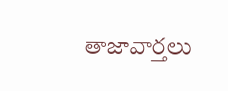తాజావార్తలు